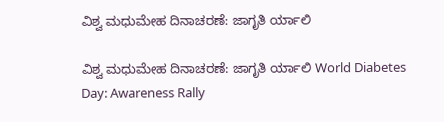ವಿಶ್ವ ಮಧುಮೇಹ ದಿನಾಚರಣೆ: ಜಾಗೃತಿ ರ್ಯಾಲಿ

ವಿಶ್ವ ಮಧುಮೇಹ ದಿನಾಚರಣೆ: ಜಾಗೃತಿ ರ್ಯಾಲಿ World Diabetes Day: Awareness Rally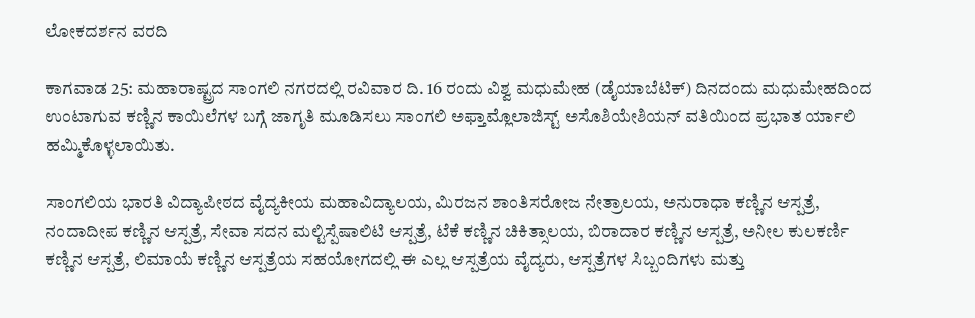ಲೋಕದರ್ಶನ ವರದಿ

ಕಾಗವಾಡ 25: ಮಹಾರಾಷ್ಟ್ರದ ಸಾಂಗಲಿ ನಗರದಲ್ಲಿ ರವಿವಾರ ದಿ. 16 ರಂದು ವಿಶ್ವ ಮಧುಮೇಹ (ಡೈಯಾಬೆಟಿಕ್) ದಿನದಂದು ಮಧುಮೇಹದಿಂದ ಉಂಟಾಗುವ ಕಣ್ಣಿನ ಕಾಯಿಲೆಗಳ ಬಗ್ಗೆ ಜಾಗೃತಿ ಮೂಡಿಸಲು ಸಾಂಗಲಿ ಅಫ್ತಾಮ್ಲೊಲಾಜಿಸ್ಟ್‌ ಅಸೊಶಿಯೇಶಿಯನ್ ವತಿಯಿಂದ ಪ್ರಭಾತ ರ್ಯಾಲಿ ಹಮ್ಮಿಕೊಳ್ಳಲಾಯಿತು.

ಸಾಂಗಲಿಯ ಭಾರತಿ ವಿದ್ಯಾಪೀಠದ ವೈದ್ಯಕೀಯ ಮಹಾವಿದ್ಯಾಲಯ, ಮಿರಜನ ಶಾಂತಿಸರೋಜ ನೇತ್ರಾಲಯ, ಅನುರಾಧಾ ಕಣ್ಣಿನ ಆಸ್ಪತ್ರೆ, ನಂದಾದೀಪ ಕಣ್ಣಿನ ಆಸ್ಪತ್ರೆ, ಸೇವಾ ಸದನ ಮಲ್ಟಿಸ್ಪೆಷಾಲಿಟಿ ಆಸ್ಪತ್ರೆ, ಟೆಕೆ ಕಣ್ಣಿನ ಚಿಕಿತ್ಸಾಲಯ, ಬಿರಾದಾರ ಕಣ್ಣಿನ ಆಸ್ಪತ್ರೆ, ಅನೀಲ ಕುಲಕರ್ಣಿ ಕಣ್ಣಿನ ಆಸ್ಪತ್ರೆ, ಲಿಮಾಯೆ ಕಣ್ಣಿನ ಆಸ್ಪತ್ರೆಯ ಸಹಯೋಗದಲ್ಲಿ ಈ ಎಲ್ಲ ಆಸ್ಪತ್ರೆಯ ವೈದ್ಯರು, ಆಸ್ಪತ್ರೆಗಳ ಸಿಬ್ಬಂದಿಗಳು ಮತ್ತು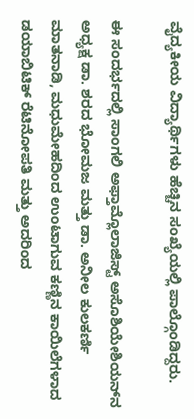ವೈದ್ಯಕೀಯ ವಿದ್ಯಾರ್ಥಿಗಳು ಹೆಚ್ಚಿನ ಸಂಖ್ಯೆಯಲ್ಲಿ ಪಾಲ್ಗೊಂಡಿದ್ದರು.

ಈ ಸಂದರ್ಭದಲ್ಲಿ ಸಾಂಗಲಿ ಅಫ್ತಾಮ್ಲೊಲಾಜಿಸ್ಟ್‌ ಅಸೊಶಿಯೇಶಿಯನ್‌ನ ಅಧ್ಯಕ್ಷ ಡಾ. ಶರದ ಭೋಮಜ ಮತ್ತು ಡಾ. ಅನೀಲ ಕುಲಕರ್ಣಿ ಮಾತನಾಡಿ, ಮಧುಮೇಹದಿಂದ ಉಂಟಾಗುವ ಕಣ್ಣಿನ ಕಾಯಿಲೆಗಳಾದ ಡಯಾಬಿಟಿಕ್ ರೆಟಿನೋಪತಿ ಮತ್ತು ಅದರಿಂದ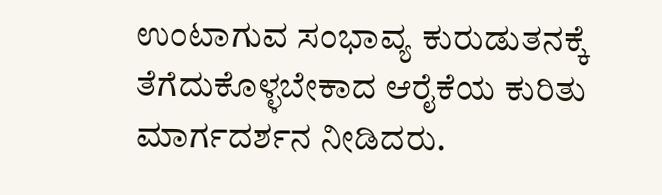ಉಂಟಾಗುವ ಸಂಭಾವ್ಯ ಕುರುಡುತನಕ್ಕೆ ತೆಗೆದುಕೊಳ್ಳಬೇಕಾದ ಆರೈಕೆಯ ಕುರಿತು ಮಾರ್ಗದರ್ಶನ ನೀಡಿದರು.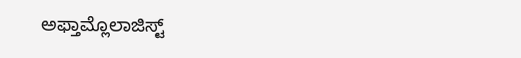ಅಫ್ತಾಮ್ಲೊಲಾಜಿಸ್ಟ್‌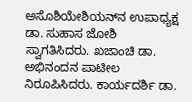ಅಸೊಶಿಯೇಶಿಯನ್‌ನ ಉಪಾಧ್ಯಕ್ಷ ಡಾ. ಸುಹಾಸ ಜೋಶಿ ಸ್ವಾಗತಿಸಿದರು. ಖಜಾಂಚಿ ಡಾ. ಅಭಿನಂದನ ಪಾಟೀಲ ನಿರೂಪಿಸಿದರು. ಕಾರ್ಯದರ್ಶಿ ಡಾ.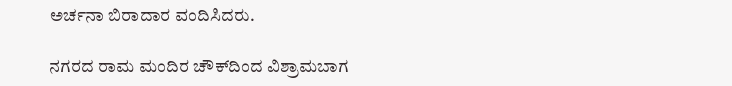ಅರ್ಚನಾ ಬಿರಾದಾರ ವಂದಿಸಿದರು.

ನಗರದ ರಾಮ ಮಂದಿರ ಚೌಕ್‌ದಿಂದ ವಿಶ್ರಾಮಬಾಗ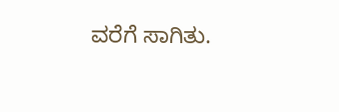ವರೆಗೆ ಸಾಗಿತು.